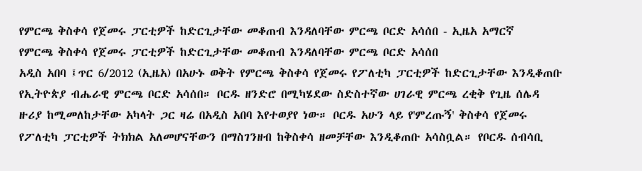የምርጫ ቅስቀሳ የጀመሩ ፓርቲዎች ከድርጊታቸው መቆጠብ እንዳለባቸው ምርጫ ቦርድ አሳሰበ - ኢዜአ አማርኛ
የምርጫ ቅስቀሳ የጀመሩ ፓርቲዎች ከድርጊታቸው መቆጠብ እንዳለባቸው ምርጫ ቦርድ አሳሰበ
አዲስ አበባ ፤ጥር 6/2012 (ኢዜአ) በአሁኑ ወቅት የምርጫ ቅስቀሳ የጀመሩ የፖለቲካ ፓርቲዎች ከድርጊታቸው እንዲቆጠቡ የኢትዮጵያ ብሔራዊ ምርጫ ቦርድ አሳሰበ። ቦርዱ ዘንድሮ በሚካሄደው ስድስተኛው ሀገራዊ ምርጫ ረቂቅ የጊዜ ሰሌዳ ዙሪያ ከሚመለከታቸው አካላት ጋር ዛሬ በአዲስ አበባ እየተወያየ ነው። ቦርዱ አሁን ላይ የ'ምረጡኝ' ቅስቀሳ የጀመሩ የፖለቲካ ፓርቲዎች ትክክል አለመሆናቸውን በማስገንዘብ ከቅስቀሳ ዘመቻቸው እንዲቆጠቡ አሳስቧል። የቦርዱ ሰብሳቢ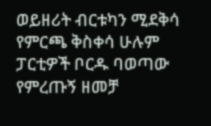ወይዘሪት ብርቱካን ሚደቅሳ የምርጫ ቅስቀሳ ሁሉም ፓርቲዎች ቦርዱ ባወጣው የምረጡኝ ዘመቻ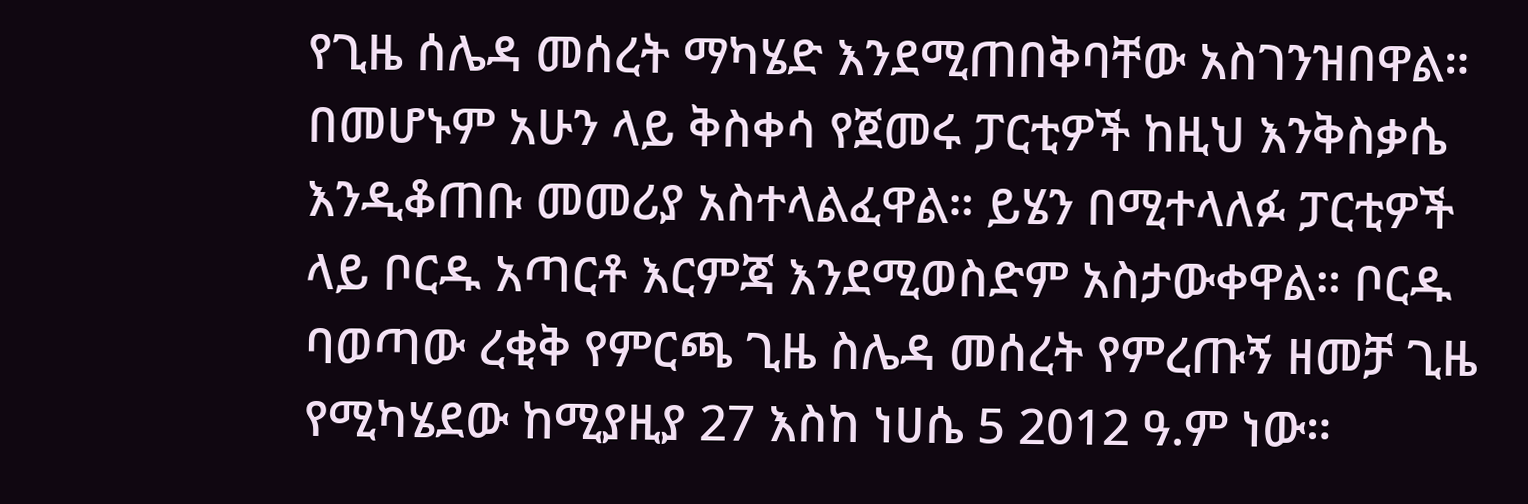የጊዜ ሰሌዳ መሰረት ማካሄድ እንደሚጠበቅባቸው አስገንዝበዋል። በመሆኑም አሁን ላይ ቅስቀሳ የጀመሩ ፓርቲዎች ከዚህ እንቅስቃሴ እንዲቆጠቡ መመሪያ አስተላልፈዋል። ይሄን በሚተላለፉ ፓርቲዎች ላይ ቦርዱ አጣርቶ እርምጃ እንደሚወስድም አስታውቀዋል። ቦርዱ ባወጣው ረቂቅ የምርጫ ጊዜ ስሌዳ መሰረት የምረጡኝ ዘመቻ ጊዜ የሚካሄደው ከሚያዚያ 27 እስከ ነሀሴ 5 2012 ዓ.ም ነው።